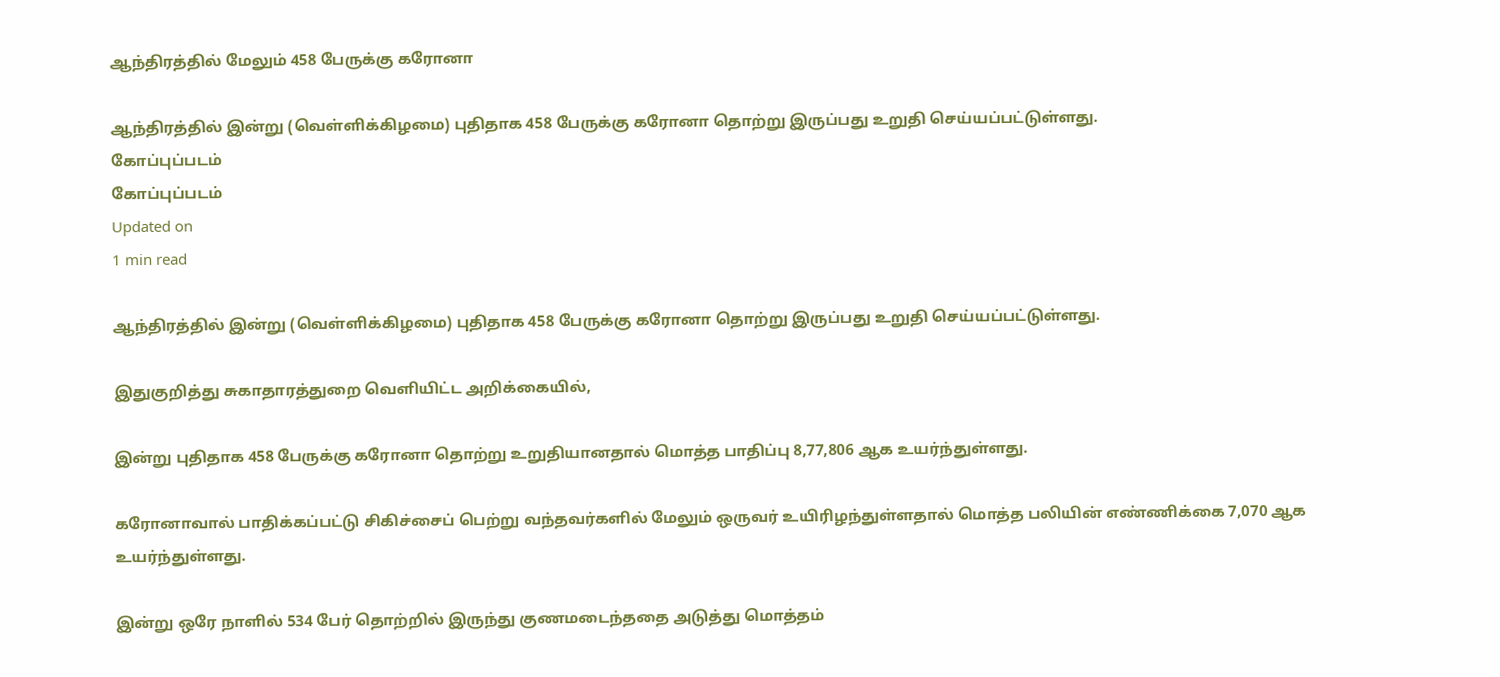ஆந்திரத்தில் மேலும் 458 பேருக்கு கரோனா

ஆந்திரத்தில் இன்று (வெள்ளிக்கிழமை) புதிதாக 458 பேருக்கு கரோனா தொற்று இருப்பது உறுதி செய்யப்பட்டுள்ளது.
கோப்புப்படம்
கோப்புப்படம்
Updated on
1 min read

ஆந்திரத்தில் இன்று (வெள்ளிக்கிழமை) புதிதாக 458 பேருக்கு கரோனா தொற்று இருப்பது உறுதி செய்யப்பட்டுள்ளது.

இதுகுறித்து சுகாதாரத்துறை வெளியிட்ட அறிக்கையில்,

இன்று புதிதாக 458 பேருக்கு கரோனா தொற்று உறுதியானதால் மொத்த பாதிப்பு 8,77,806 ஆக உயர்ந்துள்ளது.

கரோனாவால் பாதிக்கப்பட்டு சிகிச்சைப் பெற்று வந்தவர்களில் மேலும் ஒருவர் உயிரிழந்துள்ளதால் மொத்த பலியின் எண்ணிக்கை 7,070 ஆக உயர்ந்துள்ளது.

இன்று ஒரே நாளில் 534 பேர் தொற்றில் இருந்து குணமடைந்ததை அடுத்து மொத்தம்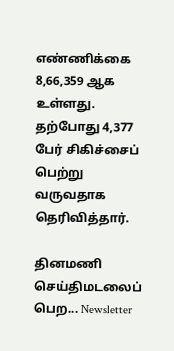எண்ணிக்கை 8,66,359 ஆக உள்ளது. தற்போது 4,377 பேர் சிகிச்சைப் பெற்று வருவதாக தெரிவித்தார்.

தினமணி செய்திமடலைப் பெற... Newsletter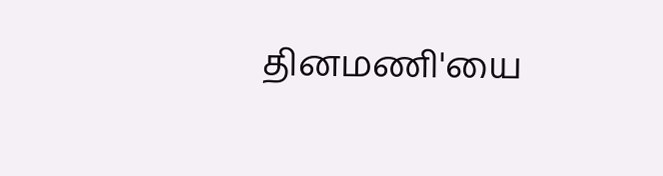தினமணி'யை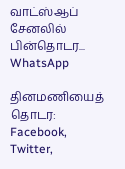வாட்ஸ்ஆப் சேனலில் பின்தொடர... WhatsApp

தினமணியைத் தொடர: Facebook, Twitter,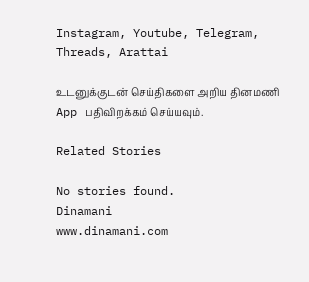Instagram, Youtube, Telegram, Threads, Arattai

உடனுக்குடன் செய்திகளை அறிய தினமணி App பதிவிறக்கம் செய்யவும்.

Related Stories

No stories found.
Dinamani
www.dinamani.com